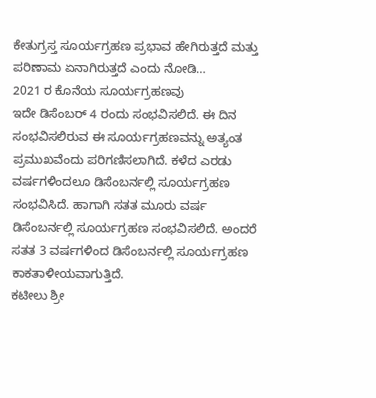ಕೇತುಗ್ರಸ್ತ ಸೂರ್ಯಗ್ರಹಣ ಪ್ರಭಾವ ಹೇಗಿರುತ್ತದೆ ಮತ್ತು ಪರಿಣಾಮ ಏನಾಗಿರುತ್ತದೆ ಎಂದು ನೋಡಿ…
2021 ರ ಕೊನೆಯ ಸೂರ್ಯಗ್ರಹಣವು
ಇದೇ ಡಿಸೆಂಬರ್ 4 ರಂದು ಸಂಭವಿಸಲಿದೆ. ಈ ದಿನ
ಸಂಭವಿಸಲಿರುವ ಈ ಸೂರ್ಯಗ್ರಹಣವನ್ನು ಅತ್ಯಂತ
ಪ್ರಮುಖವೆಂದು ಪರಿಗಣಿಸಲಾಗಿದೆ. ಕಳೆದ ಎರಡು
ವರ್ಷಗಳಿಂದಲೂ ಡಿಸೆಂಬರ್ನಲ್ಲಿ ಸೂರ್ಯಗ್ರಹಣ
ಸಂಭವಿಸಿದೆ. ಹಾಗಾಗಿ ಸತತ ಮೂರು ವರ್ಷ
ಡಿಸೆಂಬರ್ನಲ್ಲಿ ಸೂರ್ಯಗ್ರಹಣ ಸಂಭವಿಸಲಿದೆ. ಅಂದರೆ
ಸತತ 3 ವರ್ಷಗಳಿಂದ ಡಿಸೆಂಬರ್ನಲ್ಲಿ ಸೂರ್ಯಗ್ರಹಣ
ಕಾಕತಾಳೀಯವಾಗುತ್ತಿದೆ.
ಕಟೀಲು ಶ್ರೀ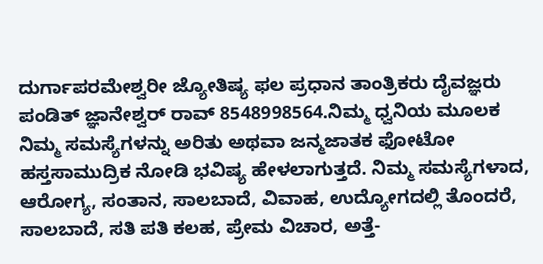ದುರ್ಗಾಪರಮೇಶ್ವರೀ ಜ್ಯೋತಿಷ್ಯ ಫಲ ಪ್ರಧಾನ ತಾಂತ್ರಿಕರು ದೈವಜ್ಞರು ಪಂಡಿತ್ ಜ್ಞಾನೇಶ್ವರ್ ರಾವ್ 8548998564.ನಿಮ್ಮ ಧ್ವನಿಯ ಮೂಲಕ ನಿಮ್ಮ ಸಮಸ್ಯೆಗಳನ್ನು ಅರಿತು ಅಥವಾ ಜನ್ಮಜಾತಕ ಫೋಟೋ ಹಸ್ತಸಾಮುದ್ರಿಕ ನೋಡಿ ಭವಿಷ್ಯ ಹೇಳಲಾಗುತ್ತದೆ. ನಿಮ್ಮ ಸಮಸ್ಯೆಗಳಾದ, ಆರೋಗ್ಯ, ಸಂತಾನ, ಸಾಲಬಾದೆ, ವಿವಾಹ, ಉದ್ಯೋಗದಲ್ಲಿ ತೊಂದರೆ, ಸಾಲಬಾದೆ, ಸತಿ ಪತಿ ಕಲಹ, ಪ್ರೇಮ ವಿಚಾರ, ಅತ್ತೆ-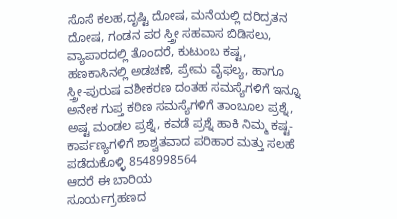ಸೊಸೆ ಕಲಹ,ದೃಷ್ಟಿ ದೋಷ, ಮನೆಯಲ್ಲಿ ದರಿದ್ರತನ ದೋಷ, ಗಂಡನ ಪರ ಸ್ತ್ರೀ ಸಹವಾಸ ಬಿಡಿಸಲು, ವ್ಯಾಪಾರದಲ್ಲಿ ತೊಂದರೆ, ಕುಟುಂಬ ಕಷ್ಟ, ಹಣಕಾಸಿನಲ್ಲಿ ಅಡಚಣೆ, ಪ್ರೇಮ ವೈಫಲ್ಯ, ಹಾಗೂ ಸ್ತ್ರೀ-ಪುರುಷ ವಶೀಕರಣ ದಂತಹ ಸಮಸ್ಯೆಗಳಿಗೆ ಇನ್ನೂ ಅನೇಕ ಗುಪ್ತ ಕಠಿಣ ಸಮಸ್ಯೆಗಳಿಗೆ ತಾಂಬೂಲ ಪ್ರಶ್ನೆ, ಅಷ್ಟ ಮಂಡಲ ಪ್ರಶ್ನೆ, ಕವಡೆ ಪ್ರಶ್ನೆ ಹಾಕಿ ನಿಮ್ಮ ಕಷ್ಟ-ಕಾರ್ಪಣ್ಯಗಳಿಗೆ ಶಾಶ್ವತವಾದ ಪರಿಹಾರ ಮತ್ತು ಸಲಹೆ ಪಡೆದುಕೊಳ್ಳಿ 8548998564
ಆದರೆ ಈ ಬಾರಿಯ
ಸೂರ್ಯಗ್ರಹಣದ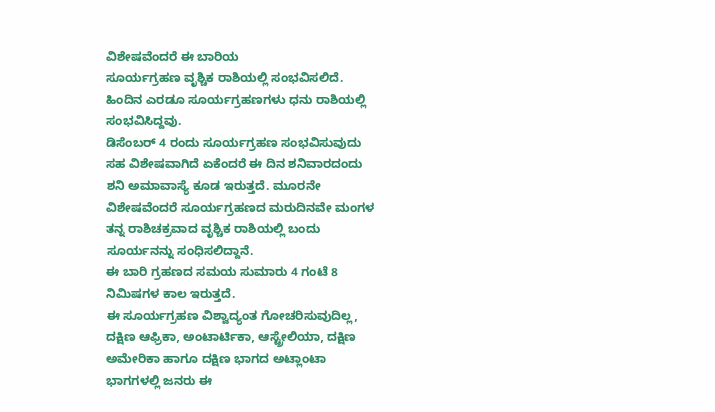ವಿಶೇಷವೆಂದರೆ ಈ ಬಾರಿಯ
ಸೂರ್ಯಗ್ರಹಣ ವೃಶ್ಚಿಕ ರಾಶಿಯಲ್ಲಿ ಸಂಭವಿಸಲಿದೆ.
ಹಿಂದಿನ ಎರಡೂ ಸೂರ್ಯಗ್ರಹಣಗಳು ಧನು ರಾಶಿಯಲ್ಲಿ
ಸಂಭವಿಸಿದ್ದವು.
ಡಿಸೆಂಬರ್ 4 ರಂದು ಸೂರ್ಯಗ್ರಹಣ ಸಂಭವಿಸುವುದು
ಸಹ ವಿಶೇಷವಾಗಿದೆ ಏಕೆಂದರೆ ಈ ದಿನ ಶನಿವಾರದಂದು
ಶನಿ ಅಮಾವಾಸ್ಯೆ ಕೂಡ ಇರುತ್ತದೆ. ಮೂರನೇ
ವಿಶೇಷವೆಂದರೆ ಸೂರ್ಯಗ್ರಹಣದ ಮರುದಿನವೇ ಮಂಗಳ
ತನ್ನ ರಾಶಿಚಕ್ರವಾದ ವೃಶ್ಚಿಕ ರಾಶಿಯಲ್ಲಿ ಬಂದು
ಸೂರ್ಯನನ್ನು ಸಂಧಿಸಲಿದ್ದಾನೆ.
ಈ ಬಾರಿ ಗ್ರಹಣದ ಸಮಯ ಸುಮಾರು 4 ಗಂಟೆ 8
ನಿಮಿಷಗಳ ಕಾಲ ಇರುತ್ತದೆ.
ಈ ಸೂರ್ಯಗ್ರಹಣ ವಿಶ್ವಾದ್ಯಂತ ಗೋಚರಿಸುವುದಿಲ್ಲ,
ದಕ್ಷಿಣ ಆಫ್ರಿಕಾ, ಅಂಟಾರ್ಟಿಕಾ, ಆಸ್ಟ್ರೇಲಿಯಾ, ದಕ್ಷಿಣ
ಅಮೇರಿಕಾ ಹಾಗೂ ದಕ್ಷಿಣ ಭಾಗದ ಅಟ್ಲಾಂಟಾ
ಭಾಗಗಳಲ್ಲಿ ಜನರು ಈ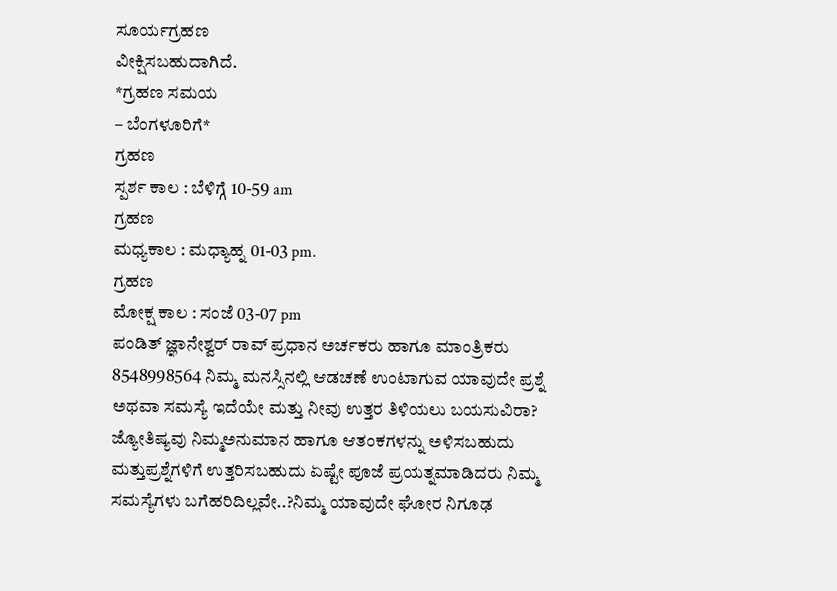ಸೂರ್ಯಗ್ರಹಣ
ವೀಕ್ಷಿಸಬಹುದಾಗಿದೆ.
*ಗ್ರಹಣ ಸಮಯ
– ಬೆಂಗಳೂರಿಗೆ*
ಗ್ರಹಣ
ಸ್ಪರ್ಶ ಕಾಲ : ಬೆಳಿಗ್ಗೆ 10-59 am
ಗ್ರಹಣ
ಮಧ್ಯಕಾಲ : ಮಧ್ಯಾಹ್ನ 01-03 pm.
ಗ್ರಹಣ
ಮೋಕ್ಷ ಕಾಲ : ಸಂಜೆ 03-07 pm
ಪಂಡಿತ್ ಜ್ಞಾನೇಶ್ವರ್ ರಾವ್ ಪ್ರಧಾನ ಅರ್ಚಕರು ಹಾಗೂ ಮಾಂತ್ರಿಕರು 8548998564 ನಿಮ್ಮ ಮನಸ್ಸಿನಲ್ಲಿ ಆಡಚಣೆ ಉಂಟಾಗುವ ಯಾವುದೇ ಪ್ರಶ್ನೆ ಅಥವಾ ಸಮಸ್ಯೆ ಇದೆಯೇ ಮತ್ತು ನೀವು ಉತ್ತರ ತಿಳಿಯಲು ಬಯಸುವಿರಾ? ಜ್ಯೋತಿಷ್ಯವು ನಿಮ್ಮಅನುಮಾನ ಹಾಗೂ ಆತಂಕಗಳನ್ನು ಅಳಿಸಬಹುದು ಮತ್ತುಪ್ರಶ್ನೆಗಳಿಗೆ ಉತ್ತರಿಸಬಹುದು ಏಷ್ಟೇ ಪೂಜೆ ಪ್ರಯತ್ನಮಾಡಿದರು ನಿಮ್ಮ ಸಮಸ್ಯೆಗಳು ಬಗೆಹರಿದಿಲ್ಲವೇ..?ನಿಮ್ಮ ಯಾವುದೇ ಘೋರ ನಿಗೂಢ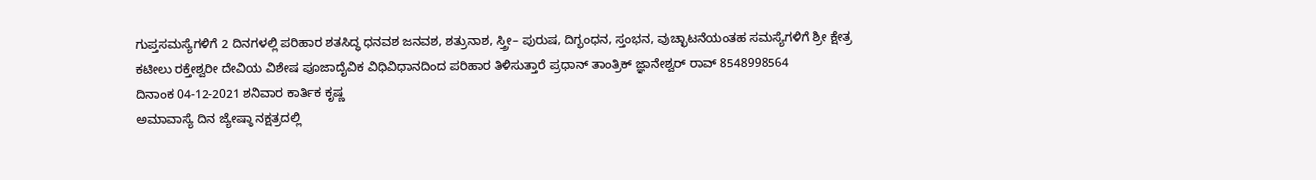ಗುಪ್ತಸಮಸ್ಯೆಗಳಿಗೆ 2 ದಿನಗಳಲ್ಲಿ ಪರಿಹಾರ ಶತಸಿದ್ಧ ಧನವಶ ಜನವಶ, ಶತ್ರುನಾಶ, ಸ್ತ್ರೀ– ಪುರುಷ, ದಿಗ್ಭಂಧನ, ಸ್ತಂಭನ, ವುಚ್ಛಾಟನೆಯಂತಹ ಸಮಸ್ಯೆಗಳಿಗೆ ಶ್ರೀ ಕ್ಷೇತ್ರ ಕಟೀಲು ರಕ್ತೇಶ್ವರೀ ದೇವಿಯ ವಿಶೇಷ ಪೂಜಾದೈವಿಕ ವಿಧಿವಿಧಾನದಿಂದ ಪರಿಹಾರ ತಿಳಿಸುತ್ತಾರೆ ಪ್ರಧಾನ್ ತಾಂತ್ರಿಕ್ ಜ್ಞಾನೇಶ್ವರ್ ರಾವ್ 8548998564
ದಿನಾಂಕ 04-12-2021 ಶನಿವಾರ ಕಾರ್ತಿಕ ಕೃಷ್ಣ
ಅಮಾವಾಸ್ಯೆ ದಿನ ಜ್ಯೇಷ್ಠಾ ನಕ್ಷತ್ರದಲ್ಲಿ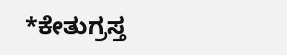*ಕೇತುಗ್ರಸ್ತ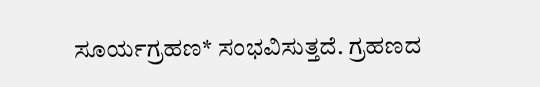ಸೂರ್ಯಗ್ರಹಣ* ಸಂಭವಿಸುತ್ತದೆ. ಗ್ರಹಣದ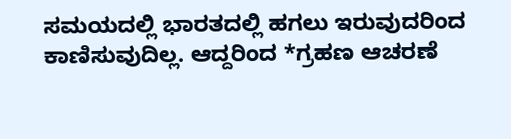ಸಮಯದಲ್ಲಿ ಭಾರತದಲ್ಲಿ ಹಗಲು ಇರುವುದರಿಂದ
ಕಾಣಿಸುವುದಿಲ್ಲ. ಆದ್ದರಿಂದ *ಗ್ರಹಣ ಆಚರಣೆ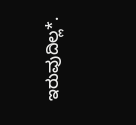ಇರುವುದಿಲ್ಲ*.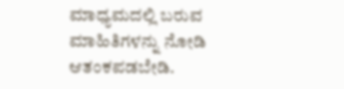ಮಾಧ್ಯಮದಲ್ಲಿ ಬರುವ
ಮಾಹಿತಿಗಳನ್ನು ನೋಡಿ ಆತಂಕಪಡಬೇಡಿ.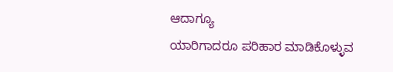ಆದಾಗ್ಯೂ
ಯಾರಿಗಾದರೂ ಪರಿಹಾರ ಮಾಡಿಕೊಳ್ಳುವ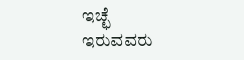ಇಚ್ಛೆ
ಇರುವವರು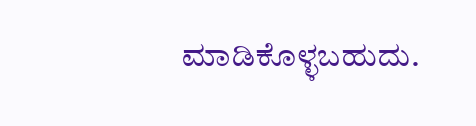ಮಾಡಿಕೊಳ್ಳಬಹುದು.